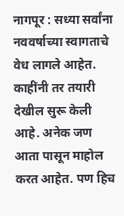नागपूर : सध्या सर्वांना नववर्षाच्या स्वागताचे वेध लागले आहेत. काहींनी तर तयारी देखील सुरू केली आहे. अनेक जण आता पासून माहोल करत आहेत. पण हिच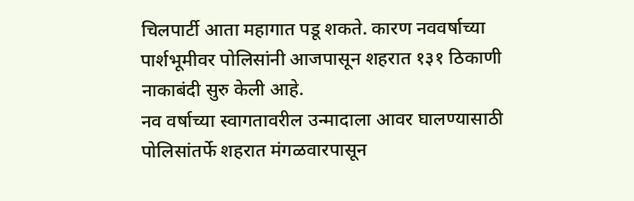चिलपार्टी आता महागात पडू शकते. कारण नववर्षाच्या पार्शभूमीवर पोलिसांनी आजपासून शहरात १३१ ठिकाणी नाकाबंदी सुरु केली आहे.
नव वर्षाच्या स्वागतावरील उन्मादाला आवर घालण्यासाठी पोलिसांतर्फे शहरात मंगळवारपासून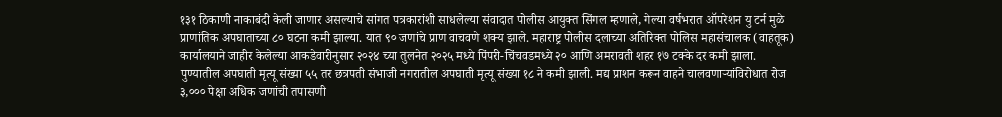१३१ ठिकाणी नाकाबंदी केली जाणार असल्याचे सांगत पत्रकारांशी साधलेल्या संवादात पोलीस आयुक्त सिंगल म्हणाले, गेल्या वर्षभरात ऑपरेशन यु टर्न मुळे प्राणांतिक अपघाताच्या ८० घटना कमी झाल्या. यात ९० जणांचे प्राण वाचवणे शक्य झाले. महाराष्ट्र पोलीस दलाच्या अतिरिक्त पोलिस महासंचालक (वाहतूक) कार्यालयाने जाहीर केलेल्या आकडेवारीनुसार २०२४ च्या तुलनेत २०२५ मध्ये पिंपरी-चिंचवडमध्ये २० आणि अमरावती शहर १७ टक्के दर कमी झाला. पुण्यातील अपघाती मृत्यू संख्या ५५ तर छत्रपती संभाजी नगरातील अपघाती मृत्यू संख्या १८ ने कमी झाली. मद्य प्राशन करून वाहने चालवणाऱ्यांविरोधात रोज ३,००० पेक्षा अधिक जणांची तपासणी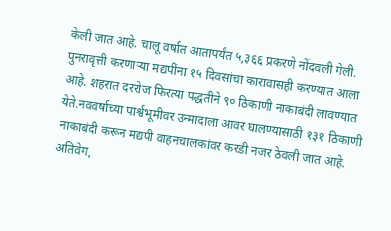केली जात आहे. चालू वर्षात आतापर्यंत ५,३६६ प्रकरणे नोंदवली गेली. पुनरावृत्ती करणाऱ्या मद्यपींना १५ दिवसांचा कारावासही करण्यात आला आहे. शहरात दररोज फिरत्या पद्धतीने ९० ठिकाणी नाकाबंदी लावण्यात येते.नववर्षाच्या पार्श्वभूमीवर उन्मादाला आवर घालण्यासाठी १३१ ठिकाणी नाकाबंदी करून मद्यपी वाहनचालकांवर करडी नजर ठेवली जात आहे. अतिवेग,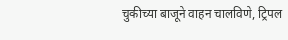चुकीच्या बाजूने वाहन चालविणे, ट्रिपल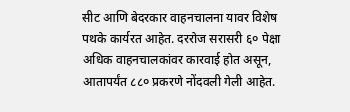सीट आणि बेदरकार वाहनचालना यावर विशेष पथके कार्यरत आहेत. दररोज सरासरी ६० पेक्षा अधिक वाहनचालकांवर कारवाई होत असून, आतापर्यंत ८८० प्रकरणे नोंदवली गेली आहेत.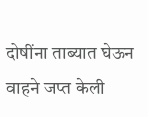दोषींना ताब्यात घेऊन वाहने जप्त केली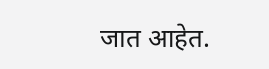जात आहेत.